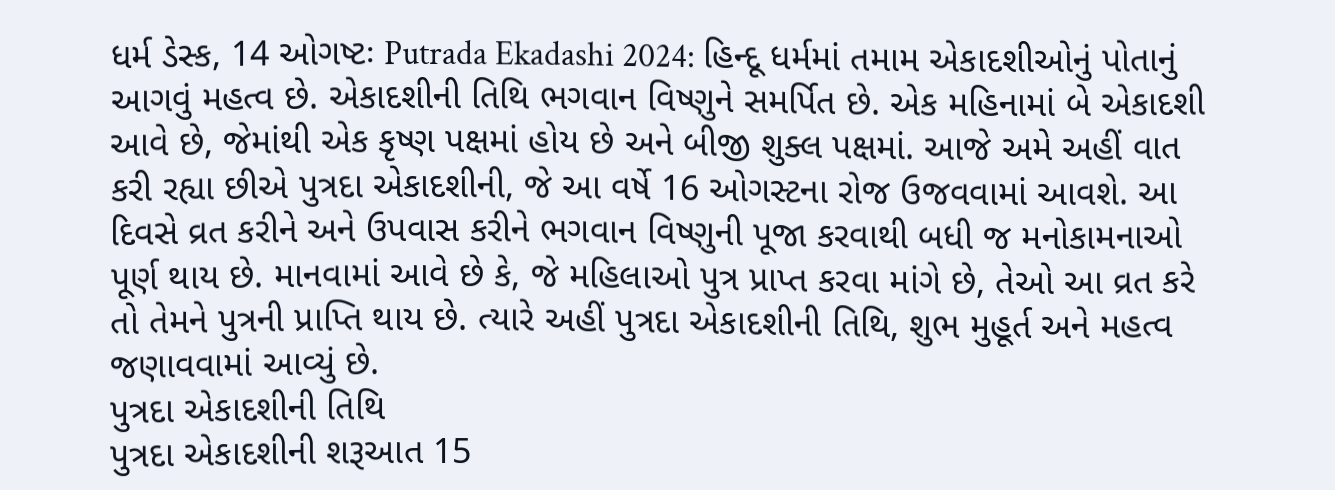ધર્મ ડેસ્ક, 14 ઓગષ્ટઃ Putrada Ekadashi 2024: હિન્દૂ ધર્મમાં તમામ એકાદશીઓનું પોતાનું આગવું મહત્વ છે. એકાદશીની તિથિ ભગવાન વિષ્ણુને સમર્પિત છે. એક મહિનામાં બે એકાદશી આવે છે, જેમાંથી એક કૃષ્ણ પક્ષમાં હોય છે અને બીજી શુક્લ પક્ષમાં. આજે અમે અહીં વાત કરી રહ્યા છીએ પુત્રદા એકાદશીની, જે આ વર્ષે 16 ઓગસ્ટના રોજ ઉજવવામાં આવશે. આ દિવસે વ્રત કરીને અને ઉપવાસ કરીને ભગવાન વિષ્ણુની પૂજા કરવાથી બધી જ મનોકામનાઓ પૂર્ણ થાય છે. માનવામાં આવે છે કે, જે મહિલાઓ પુત્ર પ્રાપ્ત કરવા માંગે છે, તેઓ આ વ્રત કરે તો તેમને પુત્રની પ્રાપ્તિ થાય છે. ત્યારે અહીં પુત્રદા એકાદશીની તિથિ, શુભ મુહૂર્ત અને મહત્વ જણાવવામાં આવ્યું છે.
પુત્રદા એકાદશીની તિથિ
પુત્રદા એકાદશીની શરૂઆત 15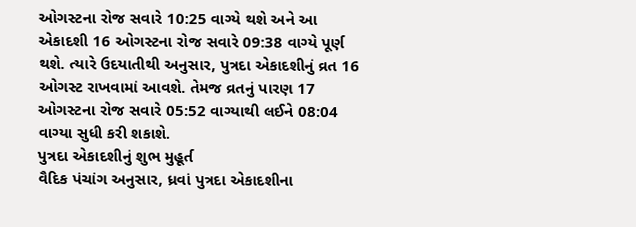ઓગસ્ટના રોજ સવારે 10:25 વાગ્યે થશે અને આ એકાદશી 16 ઓગસ્ટના રોજ સવારે 09:38 વાગ્યે પૂર્ણ થશે. ત્યારે ઉદયાતીથી અનુસાર, પુત્રદા એકાદશીનું વ્રત 16 ઓગસ્ટ રાખવામાં આવશે. તેમજ વ્રતનું પારણ 17 ઓગસ્ટના રોજ સવારે 05:52 વાગ્યાથી લઈને 08:04 વાગ્યા સુધી કરી શકાશે.
પુત્રદા એકાદશીનું શુભ મુહૂર્ત
વૈદિક પંચાંગ અનુસાર, ધ્રવાં પુત્રદા એકાદશીના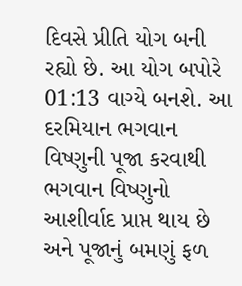દિવસે પ્રીતિ યોગ બની રહ્યો છે. આ યોગ બપોરે 01:13 વાગ્યે બનશે. આ દરમિયાન ભગવાન વિષ્ણુની પૂજા કરવાથી ભગવાન વિષ્ણુનો આશીર્વાદ પ્રાપ્ત થાય છે અને પૂજાનું બમણું ફળ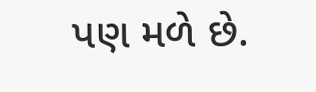પણ મળે છે.